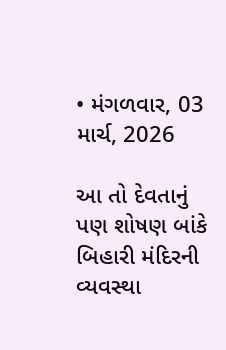• મંગળવાર, 03 માર્ચ, 2026

આ તો દેવતાનું પણ શોષણ બાંકે બિહારી મંદિરની વ્યવસ્થા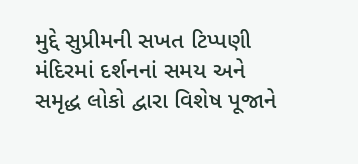મુદ્દે સુપ્રીમની સખત ટિપ્પણી મંદિરમાં દર્શનનાં સમય અને સમૃદ્ધ લોકો દ્વારા વિશેષ પૂજાને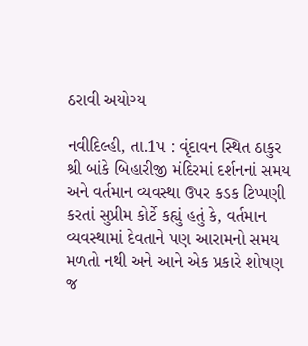ઠરાવી અયોગ્ય

નવીદિલ્હી, તા.1પ : વૃંદાવન સ્થિત ઠાકુર શ્રી બાંકે બિહારીજી મંદિરમાં દર્શનનાં સમય અને વર્તમાન વ્યવસ્થા ઉપર કડક ટિપ્પણી કરતાં સુપ્રીમ કોર્ટે કહ્યું હતું કે, વર્તમાન વ્યવસ્થામાં દેવતાને પણ આરામનો સમય મળતો નથી અને આને એક પ્રકારે શોષણ જ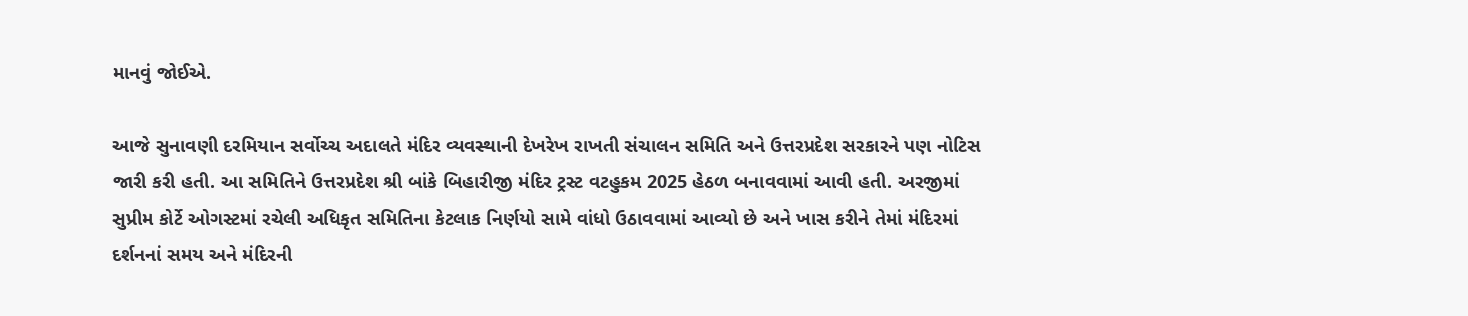માનવું જોઈએ.

આજે સુનાવણી દરમિયાન સર્વોચ્ચ અદાલતે મંદિર વ્યવસ્થાની દેખરેખ રાખતી સંચાલન સમિતિ અને ઉત્તરપ્રદેશ સરકારને પણ નોટિસ જારી કરી હતી. આ સમિતિને ઉત્તરપ્રદેશ શ્રી બાંકે બિહારીજી મંદિર ટ્રસ્ટ વટહુકમ 2025 હેઠળ બનાવવામાં આવી હતી. અરજીમાં સુપ્રીમ કોર્ટે ઓગસ્ટમાં રચેલી અધિકૃત સમિતિના કેટલાક નિર્ણયો સામે વાંધો ઉઠાવવામાં આવ્યો છે અને ખાસ કરીને તેમાં મંદિરમાં દર્શનનાં સમય અને મંદિરની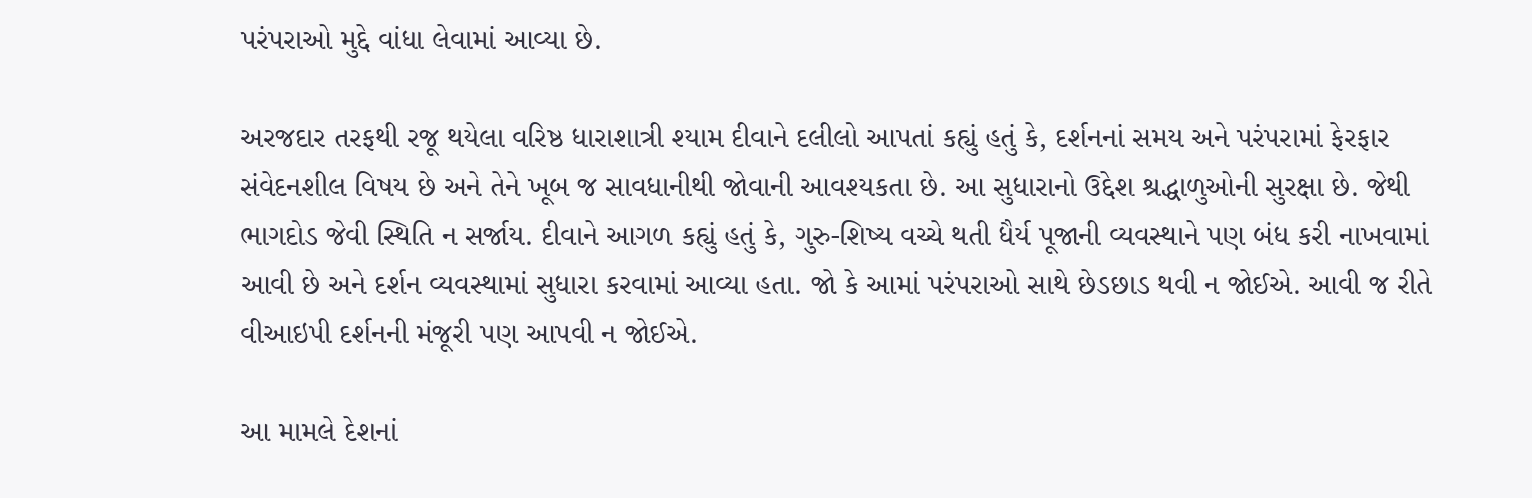પરંપરાઓ મુદ્દે વાંધા લેવામાં આવ્યા છે.

અરજદાર તરફથી રજૂ થયેલા વરિષ્ઠ ધારાશાત્રી શ્યામ દીવાને દલીલો આપતાં કહ્યું હતું કે, દર્શનનાં સમય અને પરંપરામાં ફેરફાર સંવેદનશીલ વિષય છે અને તેને ખૂબ જ સાવધાનીથી જોવાની આવશ્યકતા છે. આ સુધારાનો ઉદ્દેશ શ્રદ્ધાળુઓની સુરક્ષા છે. જેથી ભાગદોડ જેવી સ્થિતિ ન સર્જાય. દીવાને આગળ કહ્યું હતું કે, ગુરુ-શિષ્ય વચ્ચે થતી ધૈર્ય પૂજાની વ્યવસ્થાને પણ બંધ કરી નાખવામાં આવી છે અને દર્શન વ્યવસ્થામાં સુધારા કરવામાં આવ્યા હતા. જો કે આમાં પરંપરાઓ સાથે છેડછાડ થવી ન જોઈએ. આવી જ રીતે વીઆઇપી દર્શનની મંજૂરી પણ આપવી ન જોઈએ.

આ મામલે દેશનાં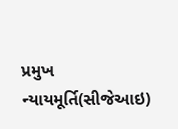પ્રમુખ ન્યાયમૂર્તિ(સીજેઆઇ)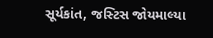સૂર્યકાંત, જસ્ટિસ જોયમાલ્યા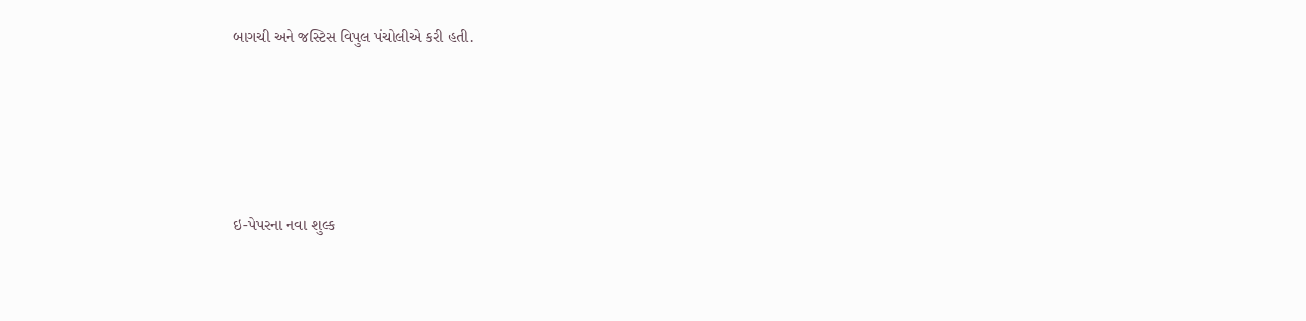બાગચી અને જસ્ટિસ વિપુલ પંચોલીએ કરી હતી.





ઇ-પેપરના નવા શુલ્ક